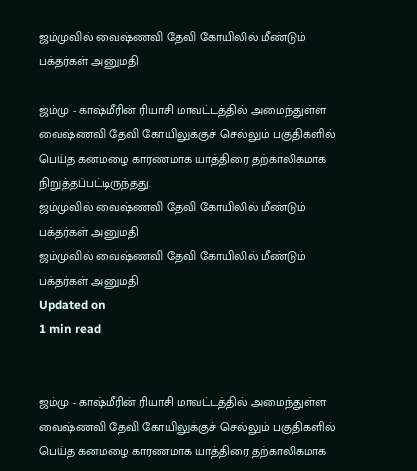ஜம்முவில் வைஷ்ணவி தேவி கோயிலில் மீண்டும் பக்தர்கள் அனுமதி

ஜம்மு - காஷ்மீரின் ரியாசி மாவட்டத்தில் அமைந்துள்ள வைஷ்ணவி தேவி கோயிலுக்குச் செல்லும் பகுதிகளில் பெய்த கனமழை காரணமாக யாத்திரை தற்காலிகமாக நிறுத்தப்பட்டிருந்தது.
ஜம்முவில் வைஷ்ணவி தேவி கோயிலில் மீண்டும் பக்தர்கள் அனுமதி
ஜம்முவில் வைஷ்ணவி தேவி கோயிலில் மீண்டும் பக்தர்கள் அனுமதி
Updated on
1 min read


ஜம்மு - காஷ்மீரின் ரியாசி மாவட்டத்தில் அமைந்துள்ள வைஷ்ணவி தேவி கோயிலுக்குச் செல்லும் பகுதிகளில் பெய்த கனமழை காரணமாக யாத்திரை தற்காலிகமாக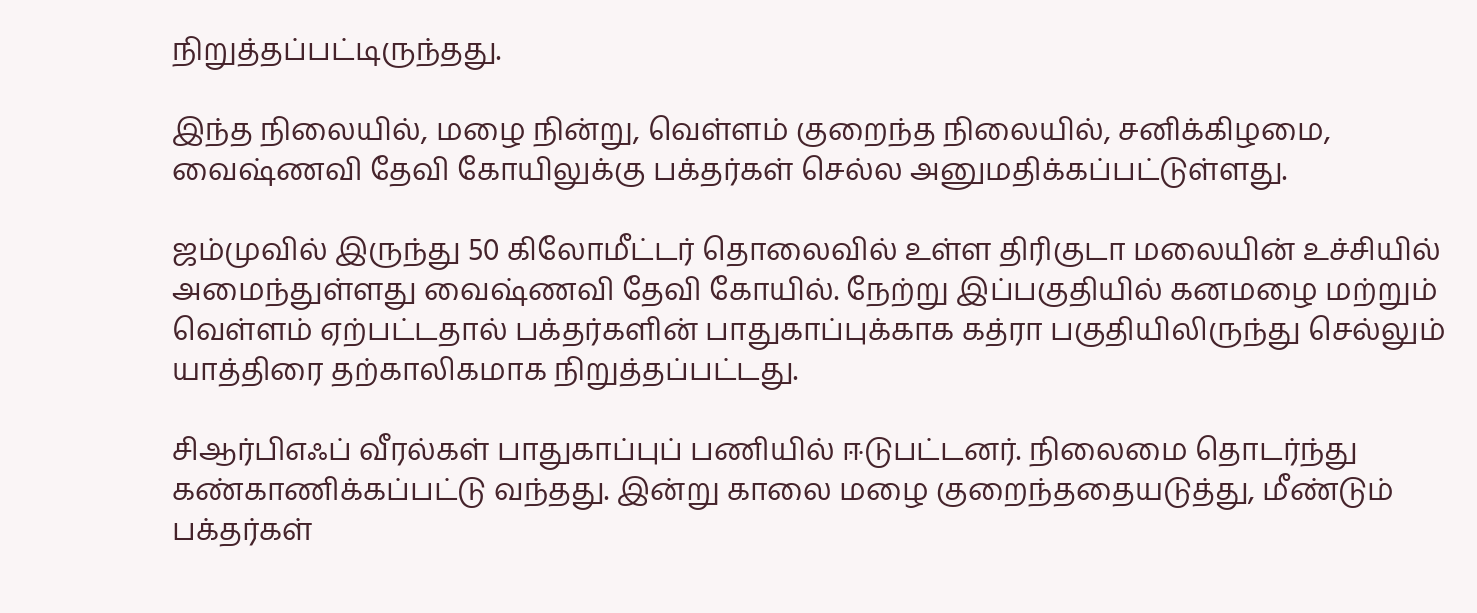நிறுத்தப்பட்டிருந்தது.

இந்த நிலையில், மழை நின்று, வெள்ளம் குறைந்த நிலையில், சனிக்கிழமை, வைஷ்ணவி தேவி கோயிலுக்கு பக்தர்கள் செல்ல அனுமதிக்கப்பட்டுள்ளது.

ஜம்முவில் இருந்து 50 கிலோமீட்டர் தொலைவில் உள்ள திரிகுடா மலையின் உச்சியில் அமைந்துள்ளது வைஷ்ணவி தேவி கோயில். நேற்று இப்பகுதியில் கனமழை மற்றும் வெள்ளம் ஏற்பட்டதால் பக்தர்களின் பாதுகாப்புக்காக கத்ரா பகுதியிலிருந்து செல்லும் யாத்திரை தற்காலிகமாக நிறுத்தப்பட்டது.

சிஆர்பிஎஃப் வீரல்கள் பாதுகாப்புப் பணியில் ஈடுபட்டனர். நிலைமை தொடர்ந்து கண்காணிக்கப்பட்டு வந்தது. இன்று காலை மழை குறைந்ததையடுத்து, மீண்டும் பக்தர்கள்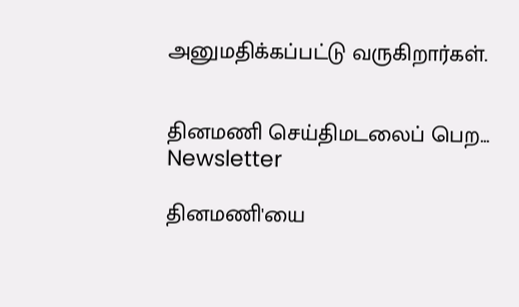அனுமதிக்கப்பட்டு வருகிறார்கள்.


தினமணி செய்திமடலைப் பெற... Newsletter

தினமணி'யை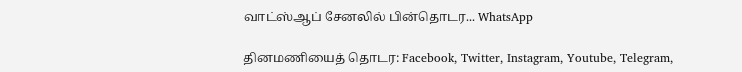வாட்ஸ்ஆப் சேனலில் பின்தொடர... WhatsApp

தினமணியைத் தொடர: Facebook, Twitter, Instagram, Youtube, Telegram,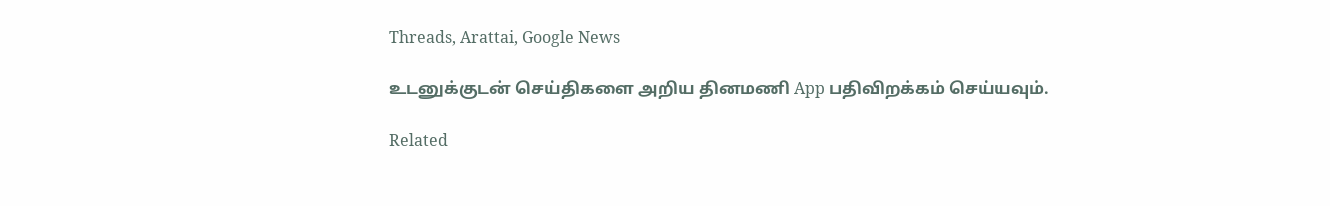Threads, Arattai, Google News

உடனுக்குடன் செய்திகளை அறிய தினமணி App பதிவிறக்கம் செய்யவும்.

Related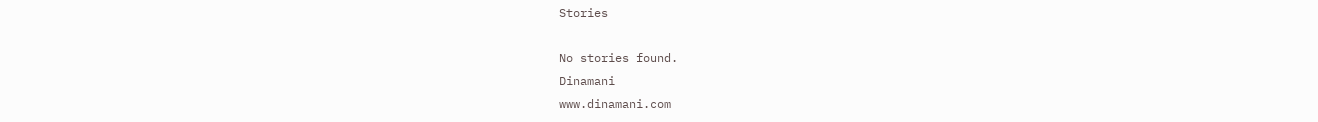Stories

No stories found.
Dinamani
www.dinamani.com